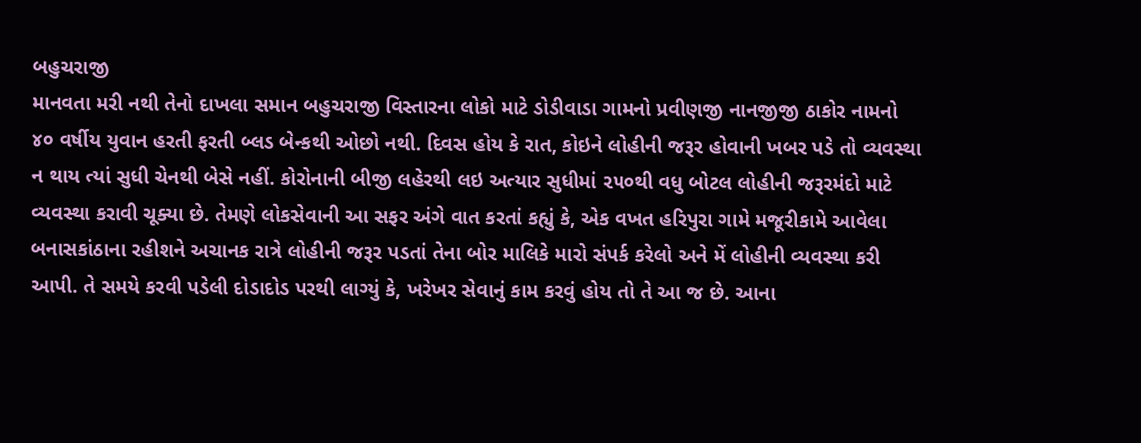બહુચરાજી
માનવતા મરી નથી તેનો દાખલા સમાન બહુચરાજી વિસ્તારના લોકો માટે ડોડીવાડા ગામનો પ્રવીણજી નાનજીજી ઠાકોર નામનો ૪૦ વર્ષીય યુવાન હરતી ફરતી બ્લડ બેન્કથી ઓછો નથી. દિવસ હોય કે રાત, કોઇને લોહીની જરૂર હોવાની ખબર પડે તો વ્યવસ્થા ન થાય ત્યાં સુધી ચેનથી બેસે નહીં. કોરોનાની બીજી લહેરથી લઇ અત્યાર સુધીમાં ૨૫૦થી વધુ બોટલ લોહીની જરૂરમંદો માટે વ્યવસ્થા કરાવી ચૂક્યા છે. તેમણે લોકસેવાની આ સફર અંગે વાત કરતાં કહ્યું કે, એક વખત હરિપુરા ગામે મજૂરીકામે આવેલા બનાસકાંઠાના રહીશને અચાનક રાત્રે લોહીની જરૂર પડતાં તેના બોર માલિકે મારો સંપર્ક કરેલો અને મેં લોહીની વ્યવસ્થા કરી આપી. તે સમયે કરવી પડેલી દોડાદોડ પરથી લાગ્યું કે, ખરેખર સેવાનું કામ કરવું હોય તો તે આ જ છે. આના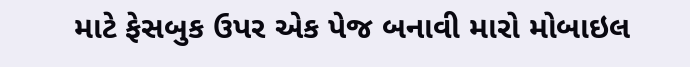માટે ફેસબુક ઉપર એક પેજ બનાવી મારો મોબાઇલ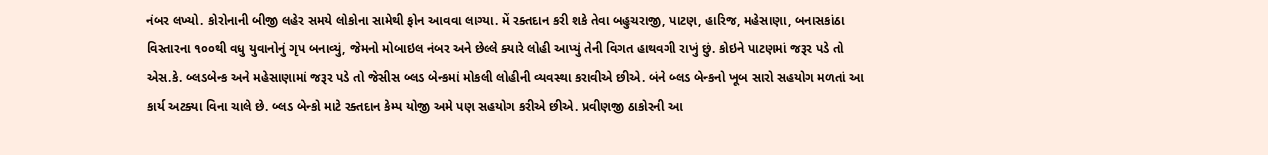નંબર લખ્યો. કોરોનાની બીજી લહેર સમયે લોકોના સામેથી ફોન આવવા લાગ્યા. મેં રક્તદાન કરી શકે તેવા બહુચરાજી, પાટણ, હારિજ, મહેસાણા, બનાસકાંઠા વિસ્તારના ૧૦૦થી વધુ યુવાનોનું ગૃપ બનાવ્યું, જેમનો મોબાઇલ નંબર અને છેલ્લે ક્યારે લોહી આપ્યું તેની વિગત હાથવગી રાખું છું. કોઇને પાટણમાં જરૂર પડે તો એસ.કે. બ્લડબેન્ક અને મહેસાણામાં જરૂર પડે તો જેસીસ બ્લડ બેન્કમાં મોકલી લોહીની વ્યવસ્થા કરાવીએ છીએ. બંને બ્લડ બેન્કનો ખૂબ સારો સહયોગ મળતાં આ કાર્ય અટક્યા વિના ચાલે છે. બ્લડ બેન્કો માટે રક્તદાન કેમ્પ યોજી અમે પણ સહયોગ કરીએ છીએ. પ્રવીણજી ઠાકોરની આ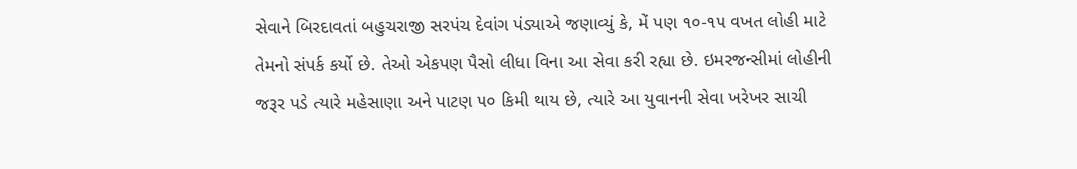સેવાને બિરદાવતાં બહુચરાજી સરપંચ દેવાંગ પંડ્યાએ જણાવ્યું કે, મેં પણ ૧૦-૧૫ વખત લોહી માટે તેમનો સંપર્ક કર્યો છે. તેઓ એકપણ પૈસો લીધા વિના આ સેવા કરી રહ્યા છે. ઇમરજન્સીમાં લોહીની જરૂર પડે ત્યારે મહેસાણા અને પાટણ ૫૦ કિમી થાય છે, ત્યારે આ યુવાનની સેવા ખરેખર સાચી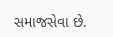સમાજસેવા છે.